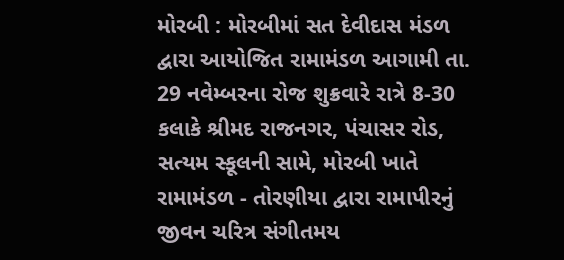મોરબી : મોરબીમાં સત દેવીદાસ મંડળ દ્વારા આયોજિત રામામંડળ આગામી તા. 29 નવેમ્બરના રોજ શુક્રવારે રાત્રે 8-30 કલાકે શ્રીમદ રાજનગર, પંચાસર રોડ, સત્યમ સ્કૂલની સામે, મોરબી ખાતે રામામંડળ - તોરણીયા દ્વારા રામાપીરનું જીવન ચરિત્ર સંગીતમય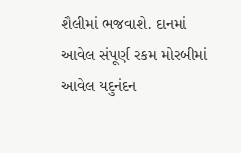શૈલીમાં ભજવાશે. દાનમાં આવેલ સંપૂર્ણ રકમ મોરબીમાં આવેલ યદુનંદન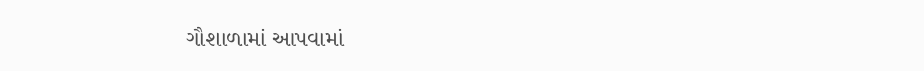ગૌશાળામાં આપવામાં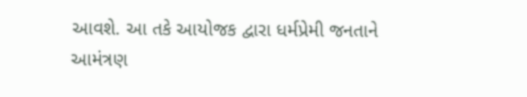આવશે. આ તકે આયોજક દ્વારા ધર્મપ્રેમી જનતાને આમંત્રણ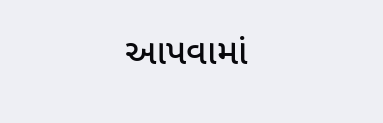આપવામાં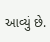આવ્યું છે.